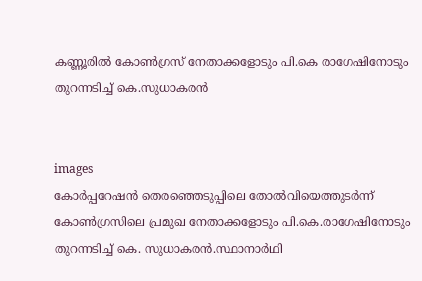കണ്ണൂരില്‍ കോണ്‍ഗ്രസ് നേതാക്കളോടും പി.കെ രാഗേഷിനോടും തുറന്നടിച്ച് കെ.സുധാകരന്‍


images
കോര്‍പ്പറേഷന്‍ തെരഞ്ഞെടുപ്പിലെ തോല്‍വിയെത്തുടര്‍ന്ന് കോണ്‍ഗ്രസിലെ പ്രമുഖ നേതാക്കളോടും പി.കെ.രാഗേഷിനോടും തുറന്നടിച്ച് കെ. സുധാകരന്‍.സ്ഥാനാര്‍ഥി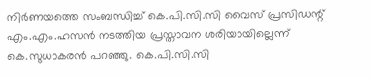നിര്‍ണയത്തെ സംബന്ധിച്ച് കെ.പി.സി.സി വൈസ് പ്രസിഡന്റ് എം.എം.ഹസന്‍ നടത്തിയ പ്രസ്താവന ശരിയായില്ലെന്ന് കെ.സുധാകരന്‍ പറഞ്ഞു. കെ.പി.സി.സി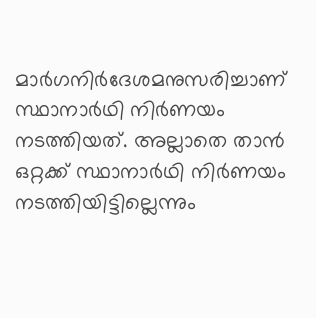മാര്‍ഗനിര്‍ദേശമനുസരിച്ചാണ് സ്ഥാനാര്‍ഥി നിര്‍ണയം നടത്തിയത്. അല്ലാതെ താന്‍ ഒറ്റക്ക് സ്ഥാനാര്‍ഥി നിര്‍ണയം നടത്തിയിട്ടില്ലെന്നും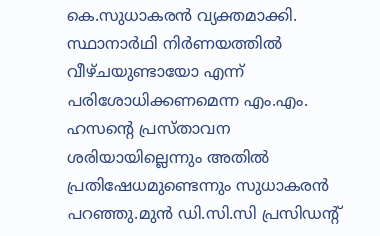കെ.സുധാകരന്‍ വ്യക്തമാക്കി. സ്ഥാനാര്‍ഥി നിര്‍ണയത്തില്‍ വീഴ്ചയുണ്ടായോ എന്ന് പരിശോധിക്കണമെന്ന എം.എം. ഹസന്റെ പ്രസ്താവന ശരിയായില്ലെന്നും അതില്‍ പ്രതിഷേധമുണ്ടെന്നും സുധാകരന്‍ പറഞ്ഞു.മുന്‍ ഡി.സി.സി പ്രസിഡന്റ്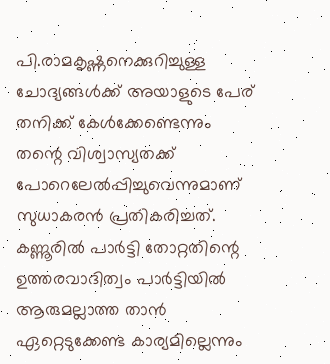പി.രാമകൃഷ്ണനെക്കുറിച്ചുള്ള ചോദ്യങ്ങള്‍ക്ക് അയാളുടെ പേര് തനിക്ക് കേള്‍ക്കേണ്ടെന്നും തന്റെ വിശ്വാസ്യതക്ക് പോറെലേല്‍പ്പിച്ചുവെന്നുമാണ് സുധാകരന്‍ പ്രതികരിച്ചത്. കണ്ണൂരില്‍ പാര്‍ട്ടി തോറ്റതിന്റെ ഉത്തരവാദിത്വം പാര്‍ട്ടിയില്‍ ആരുമല്ലാത്ത താന്‍ ഏറ്റെടുക്കേണ്ട കാര്യമില്ലെന്നും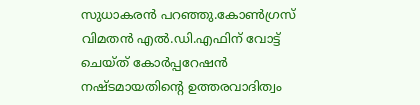സുധാകരന്‍ പറഞ്ഞു.കോണ്‍ഗ്രസ് വിമതന്‍ എല്‍.ഡി.എഫിന് വോട്ട് ചെയ്ത് കോര്‍പ്പറേഷന്‍ നഷ്ടമായതിന്റെ ഉത്തരവാദിത്വം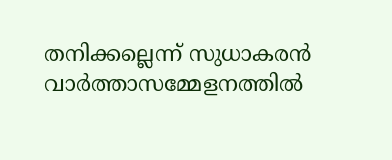തനിക്കല്ലെന്ന് സുധാകരന്‍ വാര്‍ത്താസമ്മേളനത്തില്‍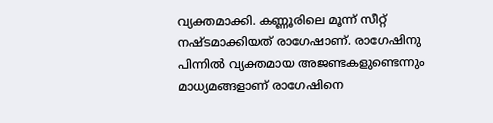വ്യക്തമാക്കി. കണ്ണൂരിലെ മൂന്ന് സീറ്റ് നഷ്ടമാക്കിയത് രാഗേഷാണ്. രാഗേഷിനു പിന്നില്‍ വ്യക്തമായ അജണ്ടകളുണ്ടെന്നും മാധ്യമങ്ങളാണ് രാഗേഷിനെ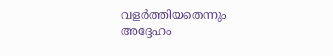വളര്‍ത്തിയതെന്നും അദ്ദേഹം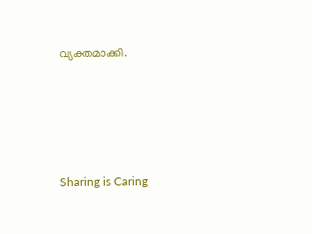വ്യക്തമാക്കി.




Sharing is Caring